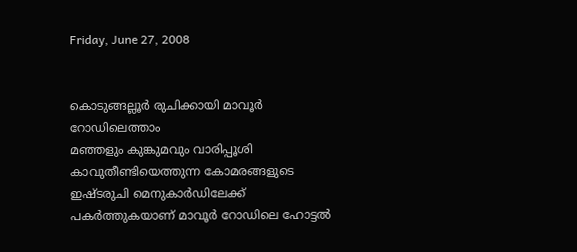Friday, June 27, 2008


കൊടുങ്ങല്ലൂര്‍ രുചിക്കായി മാവൂര്‍ റോഡിലെത്താം
മഞ്ഞളും കുങ്കുമവും വാരിപ്പൂശി കാവുതീണ്ടിയെത്തുന്ന കോമരങ്ങളുടെ ഇഷ്ടരുചി മെനുകാര്‍ഡിലേക്ക്‌ പകര്‍ത്തുകയാണ്‌ മാവൂര്‍ റോഡിലെ ഹോട്ടല്‍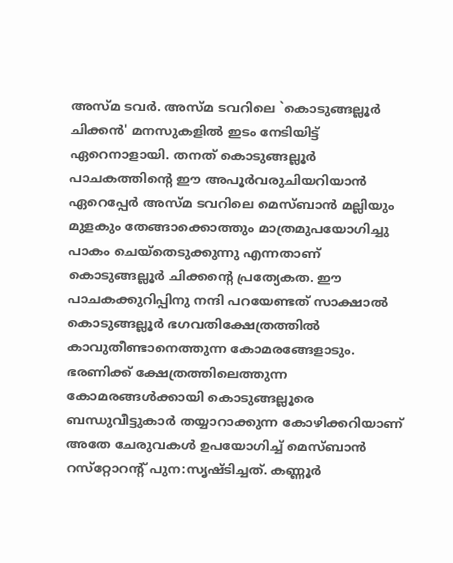അസ്‌മ ടവര്‍. അസ്‌മ ടവറിലെ `കൊടുങ്ങല്ലൂര്‍ ചിക്കന്‍' മനസുകളില്‍ ഇടം നേടിയിട്ട്‌ ഏറെനാളായി. തനത്‌ കൊടുങ്ങല്ലൂര്‍ പാചകത്തിന്റെ ഈ അപൂര്‍വരുചിയറിയാന്‍ ഏറെപ്പേര്‍ അസ്‌മ ടവറിലെ മെസ്‌ബാന്‍ മല്ലിയും മുളകും തേങ്ങാക്കൊത്തും മാത്രമുപയോഗിച്ചു പാകം ചെയ്‌തെടുക്കുന്നു എന്നതാണ്‌ കൊടുങ്ങല്ലൂര്‍ ചിക്കന്റെ പ്രത്യേകത. ഈ പാചകക്കുറിപ്പിനു നന്ദി പറയേണ്ടത്‌ സാക്ഷാല്‍ കൊടുങ്ങല്ലൂര്‍ ഭഗവതിക്ഷേത്രത്തില്‍ കാവുതീണ്ടാനെത്തുന്ന കോമരങ്ങേളാടും. ഭരണിക്ക്‌ ക്ഷേത്രത്തിലെത്തുന്ന കോമരങ്ങള്‍ക്കായി കൊടുങ്ങല്ലൂരെ ബന്ധുവീട്ടുകാര്‍ തയ്യാറാക്കുന്ന കോഴിക്കറിയാണ്‌ അതേ ചേരുവകള്‍ ഉപയോഗിച്ച്‌ മെസ്‌ബാന്‍ റസ്‌റ്റോറന്റ്‌ പുന:സൃഷ്ടിച്ചത്‌. കണ്ണൂര്‍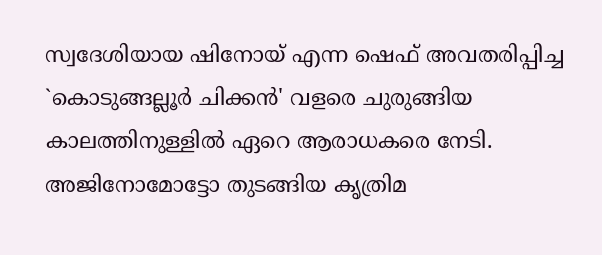സ്വദേശിയായ ഷിനോയ്‌ എന്ന ഷെഫ്‌ അവതരിപ്പിച്ച `കൊടുങ്ങല്ലൂര്‍ ചിക്കന്‍' വളരെ ചുരുങ്ങിയ കാലത്തിനുള്ളില്‍ ഏറെ ആരാധകരെ നേടി. അജിനോമോട്ടോ തുടങ്ങിയ കൃത്രിമ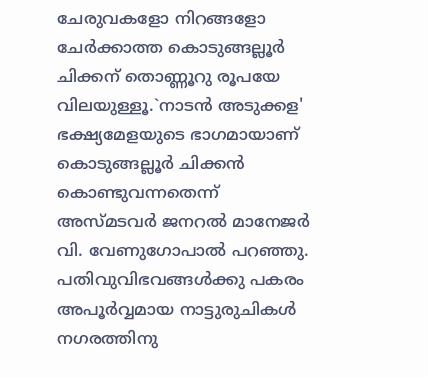ചേരുവകളോ നിറങ്ങളോ ചേര്‍ക്കാത്ത കൊടുങ്ങല്ലൂര്‍ ചിക്കന്‌ തൊണ്ണൂറു രൂപയേ വിലയുള്ളൂ.`നാടന്‍ അടുക്കള' ഭക്ഷ്യമേളയുടെ ഭാഗമായാണ്‌ കൊടുങ്ങല്ലൂര്‍ ചിക്കന്‍ കൊണ്ടുവന്നതെന്ന്‌ അസ്‌മടവര്‍ ജനറല്‍ മാനേജര്‍ വി. വേണുഗോപാല്‍ പറഞ്ഞു. പതിവുവിഭവങ്ങള്‍ക്കു പകരം അപൂര്‍വ്വമായ നാട്ടുരുചികള്‍ നഗരത്തിനു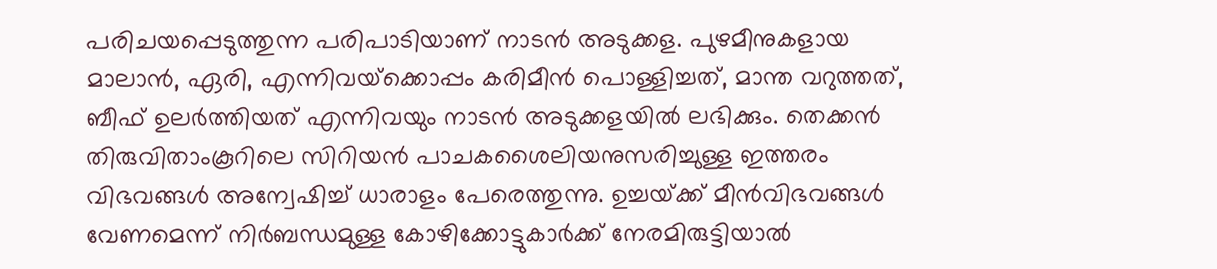പരിചയപ്പെടുത്തുന്ന പരിപാടിയാണ്‌ നാടന്‍ അടുക്കള. പുഴമീനുകളായ മാലാന്‍, ഏരി, എന്നിവയ്‌ക്കൊപ്പം കരിമീന്‍ പൊള്ളിച്ചത്‌, മാന്ത വറുത്തത്‌, ബീഫ്‌ ഉലര്‍ത്തിയത്‌ എന്നിവയും നാടന്‍ അടുക്കളയില്‍ ലഭിക്കും. തെക്കന്‍ തിരുവിതാംകൂറിലെ സിറിയന്‍ പാചകശൈലിയനുസരിച്ചുള്ള ഇത്തരം വിഭവങ്ങള്‍ അന്വേഷിച്ച്‌ ധാരാളം പേരെത്തുന്നു. ഉച്ചയ്‌ക്ക്‌ മീന്‍വിഭവങ്ങള്‍ വേണമെന്ന്‌ നിര്‍ബന്ധമുള്ള കോഴിക്കോട്ടുകാര്‍ക്ക്‌ നേരമിരുട്ടിയാല്‍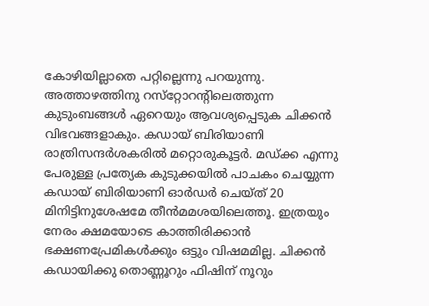കോഴിയില്ലാതെ പറ്റില്ലെന്നു പറയുന്നു. അത്താഴത്തിനു റസ്‌റ്റോറന്റിലെത്തുന്ന കുടുംബങ്ങള്‍ ഏറെയും ആവശ്യപ്പെടുക ചിക്കന്‍ വിഭവങ്ങളാകും. കഡായ്‌ ബിരിയാണി രാത്രിസന്ദര്‍ശകരില്‍ മറ്റൊരുകൂട്ടര്‍. മഡ്‌ക്ക എന്നു പേരുള്ള പ്രത്യേക കുടുക്കയില്‍ പാചകം ചെയ്യുന്ന കഡായ്‌ ബിരിയാണി ഓര്‍ഡര്‍ ചെയ്‌ത്‌ 20 മിനിട്ടിനുശേഷമേ തീന്‍മമശയിലെത്തൂ. ഇത്രയും നേരം ക്ഷമയോടെ കാത്തിരിക്കാന്‍ ഭക്ഷണപ്രേമികള്‍ക്കും ഒട്ടും വിഷമമില്ല. ചിക്കന്‍ കഡായിക്കു തൊണ്ണൂറും ഫിഷിന്‌ നൂറും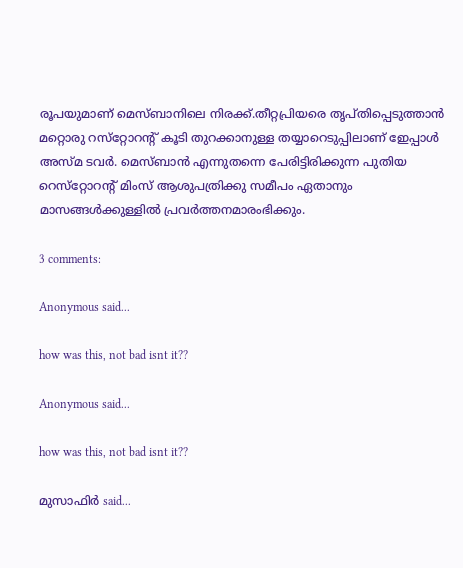രൂപയുമാണ്‌ മെസ്‌ബാനിലെ നിരക്ക്‌.തീറ്റപ്രിയരെ തൃപ്‌തിപ്പെടുത്താന്‍ മറ്റൊരു റസ്‌റ്റോറന്റ്‌ കൂടി തുറക്കാനുള്ള തയ്യാറെടുപ്പിലാണ്‌ ഇേപ്പാള്‍ അസ്‌മ ടവര്‍. മെസ്‌ബാന്‍ എന്നുതന്നെ പേരിട്ടിരിക്കുന്ന പുതിയ റെസ്‌റ്റോറന്റ്‌ മിംസ്‌ ആശുപത്രിക്കു സമീപം ഏതാനും മാസങ്ങള്‍ക്കുള്ളില്‍ പ്രവര്‍ത്തനമാരംഭിക്കും.

3 comments:

Anonymous said...

how was this, not bad isnt it??

Anonymous said...

how was this, not bad isnt it??

മുസാഫിര്‍ said...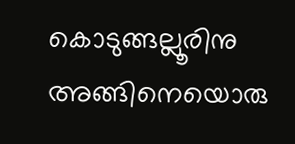കൊടുങ്ങല്ലൂരിനു അങ്ങിനെയൊരു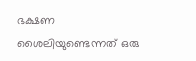ഭക്ഷണ ശൈലിയുണ്ടെന്നത് ഒരു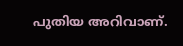പുതിയ അറിവാണ്.